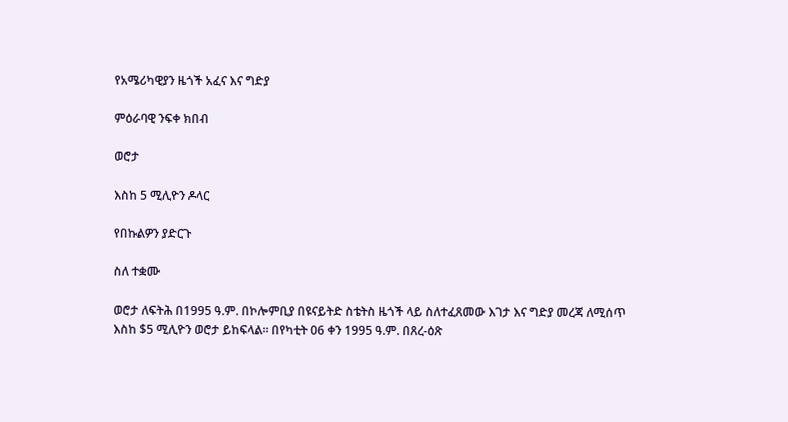የአሜሪካዊያን ዜጎች አፈና እና ግድያ

ምዕራባዊ ንፍቀ ክበብ

ወሮታ

እስከ 5 ሚሊዮን ዶላር

የበኩልዎን ያድርጉ

ስለ ተቋሙ

ወሮታ ለፍትሕ በ1995 ዓ.ም. በኮሎምቢያ በዩናይትድ ስቴትስ ዜጎች ላይ ስለተፈጸመው እገታ እና ግድያ መረጃ ለሚሰጥ እስከ $5 ሚሊዮን ወሮታ ይከፍላል፡፡ በየካቲት 06 ቀን 1995 ዓ.ም. በጸረ-ዕጽ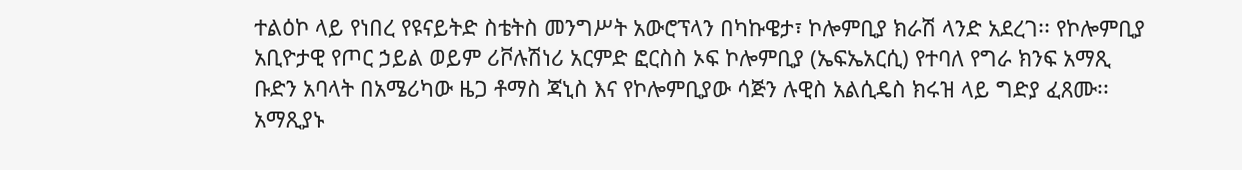ተልዕኮ ላይ የነበረ የዩናይትድ ስቴትስ መንግሥት አውሮፕላን በካኩዌታ፣ ኮሎምቢያ ክራሽ ላንድ አደረገ፡፡ የኮሎምቢያ አቢዮታዊ የጦር ኃይል ወይም ሪቮሉሽነሪ አርምድ ፎርስስ ኦፍ ኮሎምቢያ (ኤፍኤአርሲ) የተባለ የግራ ክንፍ አማጺ ቡድን አባላት በአሜሪካው ዜጋ ቶማስ ጃኒስ እና የኮሎምቢያው ሳጅን ሉዊስ አልሲዴስ ክሩዝ ላይ ግድያ ፈጸሙ፡፡ አማጺያኑ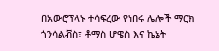በአውሮፕላኑ ተሳፍረው የነበሩ ሌሎች ማርክ ጎንሳልቭስ፣ ቶማስ ሆዌስ እና ኬኔት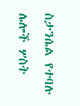ስታንሴል የተባሉ ሌሎች ሦስት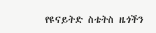የዩናይትድ ስቴትስ ዜጎችን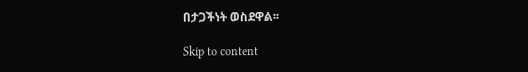በታጋችነት ወስደዋል፡፡

Skip to content